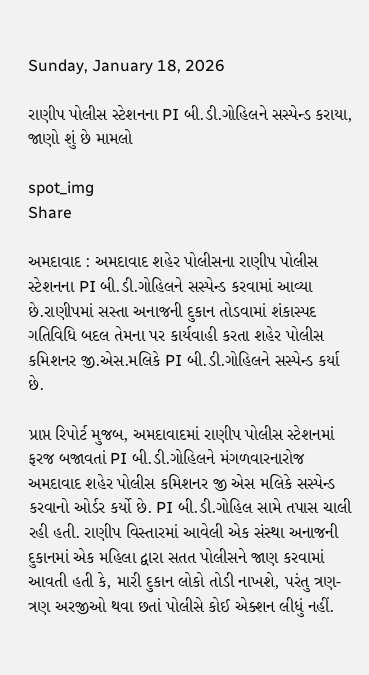Sunday, January 18, 2026

રાણીપ પોલીસ સ્ટેશનના PI બી.ડી.ગોહિલને સસ્પેન્ડ કરાયા, જાણો શું છે મામલો

spot_img
Share

અમદાવાદ : અમદાવાદ શહેર પોલીસના રાણીપ પોલીસ સ્ટેશનના PI બી.ડી.ગોહિલને સસ્પેન્ડ કરવામાં આવ્યા છે.રાણીપમાં સસ્તા અનાજની દુકાન તોડવામાં શંકાસ્પદ ગતિવિધિ બદલ તેમના પર કાર્યવાહી કરતા શહેર પોલીસ કમિશનર જી.એસ.મલિકે PI બી.ડી.ગોહિલને સસ્પેન્ડ કર્યા છે.

પ્રાપ્ત રિપોર્ટ મુજબ, અમદાવાદમાં રાણીપ પોલીસ સ્ટેશનમાં ફરજ બજાવતાં PI બી.ડી.ગોહિલને મંગળવારનારોજ અમદાવાદ શહેર પોલીસ કમિશનર જી એસ મલિકે સસ્પેન્ડ કરવાનો ઓર્ડર કર્યો છે. PI બી.ડી.ગોહિલ સામે તપાસ ચાલી રહી હતી. રાણીપ વિસ્તારમાં આવેલી એક સંસ્થા અનાજની દુકાનમાં એક મહિલા દ્વારા સતત પોલીસને જાણ કરવામાં આવતી હતી કે, મારી દુકાન લોકો તોડી નાખશે, પરંતુ ત્રણ-ત્રણ અરજીઓ થવા છતાં પોલીસે કોઈ એક્શન લીધું નહીં.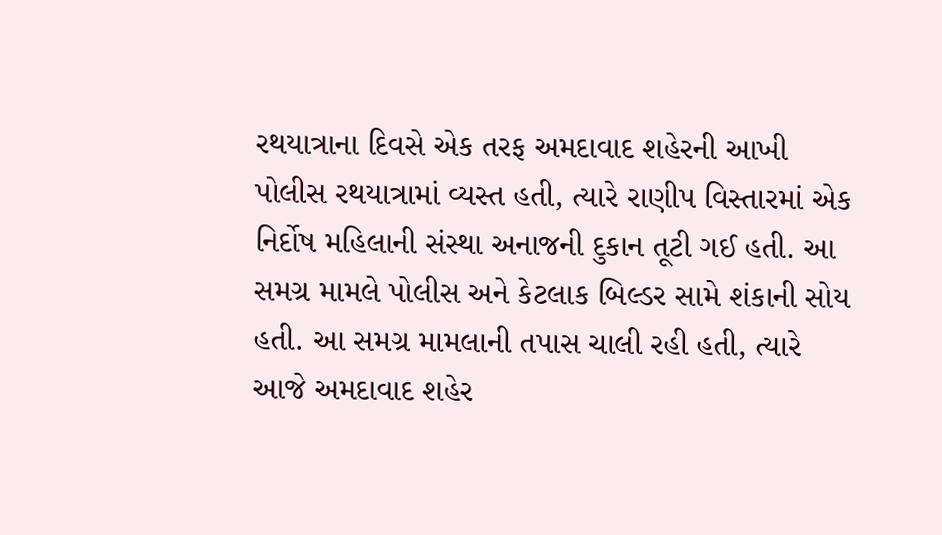રથયાત્રાના દિવસે એક તરફ અમદાવાદ શહેરની આખી પોલીસ રથયાત્રામાં વ્યસ્ત હતી, ત્યારે રાણીપ વિસ્તારમાં એક નિર્દોષ મહિલાની સંસ્થા અનાજની દુકાન તૂટી ગઈ હતી. આ સમગ્ર મામલે પોલીસ અને કેટલાક બિલ્ડર સામે શંકાની સોય હતી. આ સમગ્ર મામલાની તપાસ ચાલી રહી હતી, ત્યારે આજે અમદાવાદ શહેર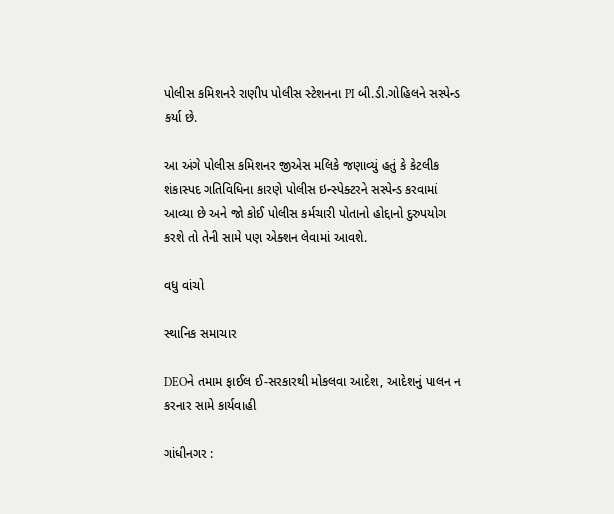પોલીસ કમિશનરે રાણીપ પોલીસ સ્ટેશનના PI બી.ડી.ગોહિલને સસ્પેન્ડ કર્યા છે.

આ અંગે પોલીસ કમિશનર જીએસ મલિકે જણાવ્યું હતું કે કેટલીક શંકાસ્પદ ગતિવિધિના કારણે પોલીસ ઇન્સ્પેક્ટરને સસ્પેન્ડ કરવામાં આવ્યા છે અને જો કોઈ પોલીસ કર્મચારી પોતાનો હોદ્દાનો દુરુપયોગ કરશે તો તેની સામે પણ એક્શન લેવામાં આવશે.

વધુ વાંચો

સ્થાનિક સમાચાર

DEOને તમામ ફાઈલ ઈ-સરકારથી મોકલવા આદેશ, આદેશનું પાલન ન કરનાર સામે કાર્યવાહી

ગાંધીનગર :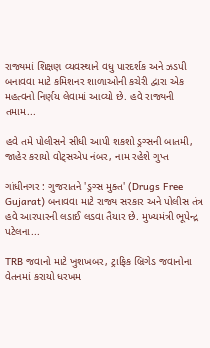રાજ્યમાં શિક્ષણ વ્યવસ્થાને વધુ પારદર્શક અને ઝડપી બનાવવા માટે કમિશનર શાળાઓની કચેરી દ્વારા એક મહત્વનો નિર્ણય લેવામાં આવ્યો છે. હવે રાજ્યની તમામ...

હવે તમે પોલીસને સીધી આપી શકશો ડ્રગ્સની બાતમી, જાહેર કરાયો વોટ્સએપ નંબર, નામ રહેશે ગુપ્ત

ગાંધીનગર : ગુજરાતને 'ડ્રગ્સ મુક્ત' (Drugs Free Gujarat) બનાવવા માટે રાજ્ય સરકાર અને પોલીસ તંત્ર હવે આરપારની લડાઈ લડવા તૈયાર છે. મુખ્યમંત્રી ભૂપેન્દ્ર પટેલના...

TRB જવાનો માટે ખુશખબર, ટ્રાફિક બ્રિગેડ જવાનોના વેતનમાં કરાયો ધરખમ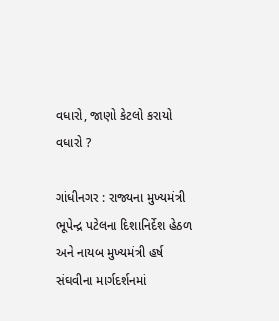વધારો, જાણો કેટલો કરાયો વધારો ?

ગાંધીનગર : રાજ્યના મુખ્યમંત્રી ભૂપેન્દ્ર પટેલના દિશાનિર્દેશ હેઠળ અને નાયબ મુખ્યમંત્રી હર્ષ સંઘવીના માર્ગદર્શનમાં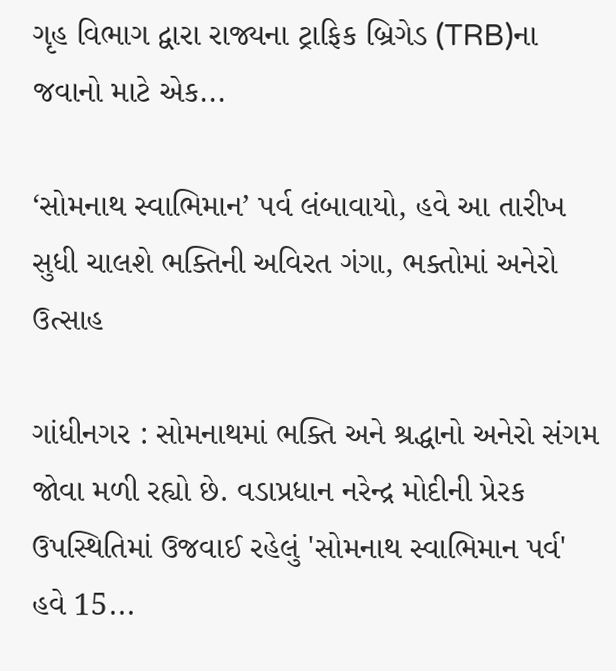ગૃહ વિભાગ દ્વારા રાજ્યના ટ્રાફિક બ્રિગેડ (TRB)ના જવાનો માટે એક...

‘સોમનાથ સ્વાભિમાન’ પર્વ લંબાવાયો, હવે આ તારીખ સુધી ચાલશે ભક્તિની અવિરત ગંગા, ભક્તોમાં અનેરો ઉત્સાહ

ગાંધીનગર : સોમનાથમાં ભક્તિ અને શ્રદ્ધાનો અનેરો સંગમ જોવા મળી રહ્યો છે. વડાપ્રધાન નરેન્દ્ર મોદીની પ્રેરક ઉપસ્થિતિમાં ઉજવાઈ રહેલું 'સોમનાથ સ્વાભિમાન પર્વ' હવે 15...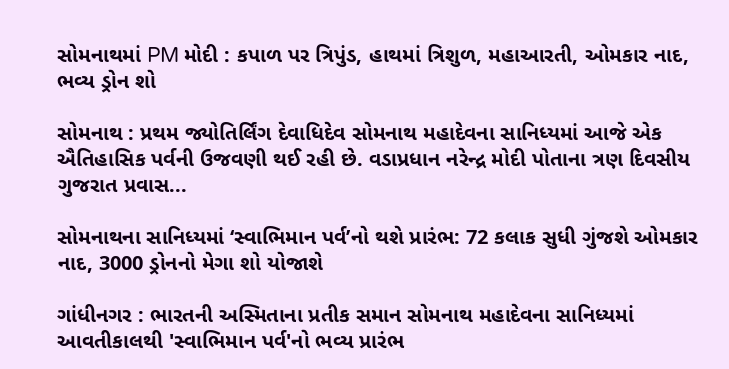સોમનાથમાં PM મોદી : કપાળ પર ત્રિપુંડ, હાથમાં ત્રિશુળ, મહાઆરતી, ઓમકાર નાદ, ભવ્ય ડ્રોન શો

સોમનાથ : પ્રથમ જ્યોતિર્લિંગ દેવાધિદેવ સોમનાથ મહાદેવના સાનિધ્યમાં આજે એક ઐતિહાસિક પર્વની ઉજવણી થઈ રહી છે. વડાપ્રધાન નરેન્દ્ર મોદી પોતાના ત્રણ દિવસીય ગુજરાત પ્રવાસ...

સોમનાથના સાનિધ્યમાં ‘સ્વાભિમાન પર્વ’નો થશે પ્રારંભ: 72 કલાક સુધી ગુંજશે ઓમકાર નાદ, 3000 ડ્રોનનો મેગા શો યોજાશે

ગાંધીનગર : ભારતની અસ્મિતાના પ્રતીક સમાન સોમનાથ મહાદેવના સાનિધ્યમાં આવતીકાલથી 'સ્વાભિમાન પર્વ'નો ભવ્ય પ્રારંભ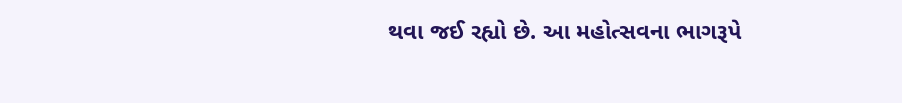થવા જઈ રહ્યો છે. આ મહોત્સવના ભાગરૂપે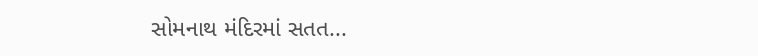સોમનાથ મંદિરમાં સતત...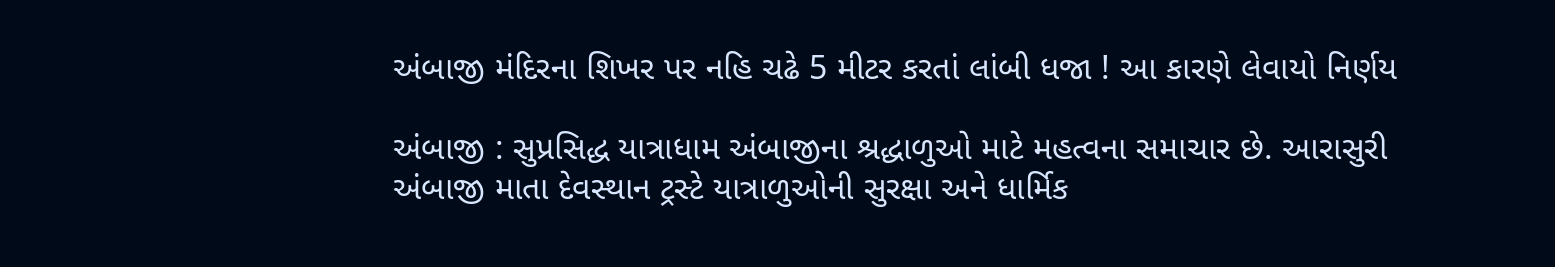અંબાજી મંદિરના શિખર પર નહિ ચઢે 5 મીટર કરતાં લાંબી ધજા ! આ કારણે લેવાયો નિર્ણય

અંબાજી : સુપ્રસિદ્ધ યાત્રાધામ અંબાજીના શ્રદ્ધાળુઓ માટે મહત્વના સમાચાર છે. આરાસુરી અંબાજી માતા દેવસ્થાન ટ્રસ્ટે યાત્રાળુઓની સુરક્ષા અને ધાર્મિક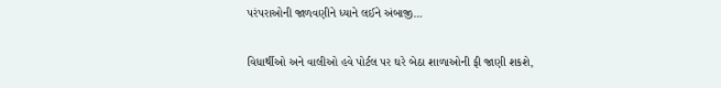પરંપરાઓની જાળવણીને ધ્યાને લઈને અંબાજી...

વિધાર્થીઓ અને વાલીઓ હવે પોર્ટલ પર ઘરે બેઠા શાળાઓની ફી જાણી શકશે,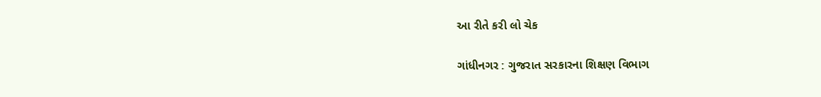આ રીતે કરી લો ચેક

ગાંધીનગર : ગુજરાત સરકારના શિક્ષણ વિભાગ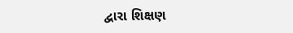દ્વારા શિક્ષણ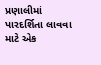પ્રણાલીમાં પારદર્શિતા લાવવા માટે એક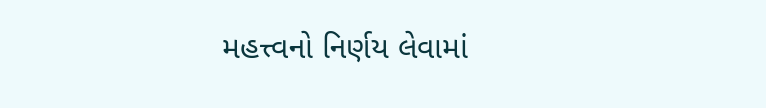મહત્ત્વનો નિર્ણય લેવામાં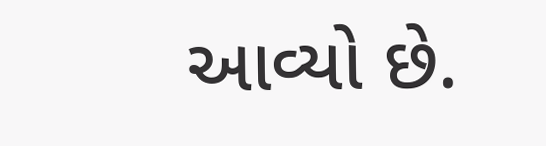આવ્યો છે.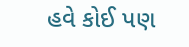હવે કોઈ પણ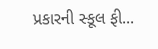પ્રકારની સ્કૂલ ફી...